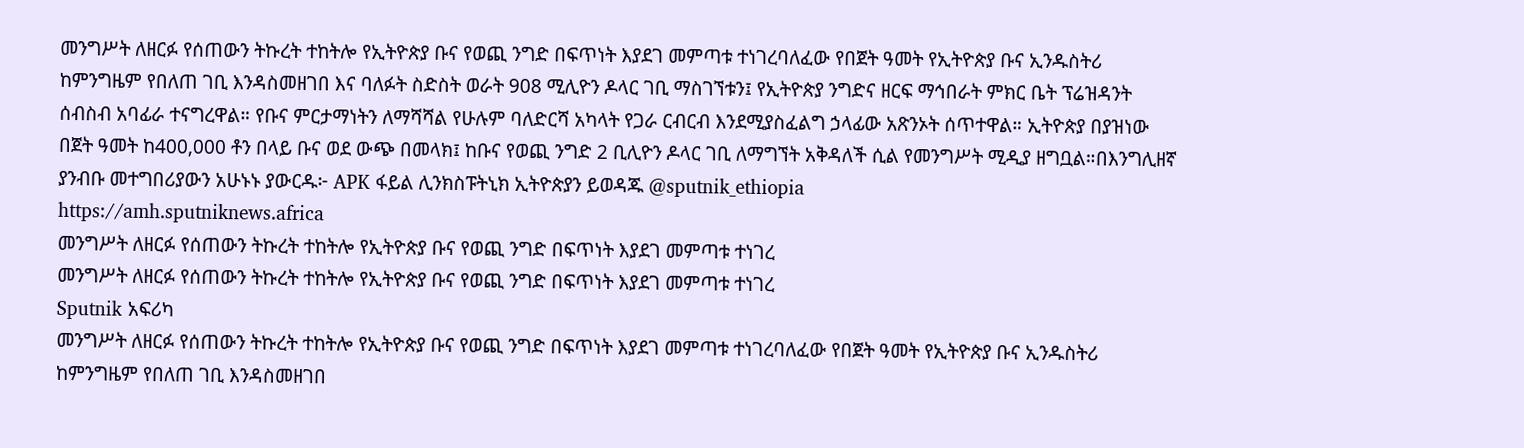መንግሥት ለዘርፉ የሰጠውን ትኩረት ተከትሎ የኢትዮጵያ ቡና የወጪ ንግድ በፍጥነት እያደገ መምጣቱ ተነገረባለፈው የበጀት ዓመት የኢትዮጵያ ቡና ኢንዱስትሪ ከምንግዜም የበለጠ ገቢ እንዳስመዘገበ እና ባለፉት ስድስት ወራት 908 ሚሊዮን ዶላር ገቢ ማስገኘቱን፤ የኢትዮጵያ ንግድና ዘርፍ ማኅበራት ምክር ቤት ፕሬዝዳንት ሰብስብ አባፊራ ተናግረዋል። የቡና ምርታማነትን ለማሻሻል የሁሉም ባለድርሻ አካላት የጋራ ርብርብ እንደሚያስፈልግ ኃላፊው አጽንኦት ሰጥተዋል። ኢትዮጵያ በያዝነው በጀት ዓመት ከ400,000 ቶን በላይ ቡና ወደ ውጭ በመላክ፤ ከቡና የወጪ ንግድ 2 ቢሊዮን ዶላር ገቢ ለማግኘት አቅዳለች ሲል የመንግሥት ሚዲያ ዘግቧል።በእንግሊዘኛ ያንብቡ መተግበሪያውን አሁኑኑ ያውርዱ፦ APK ፋይል ሊንክስፑትኒክ ኢትዮጵያን ይወዳጁ @sputnik_ethiopia
https://amh.sputniknews.africa
መንግሥት ለዘርፉ የሰጠውን ትኩረት ተከትሎ የኢትዮጵያ ቡና የወጪ ንግድ በፍጥነት እያደገ መምጣቱ ተነገረ
መንግሥት ለዘርፉ የሰጠውን ትኩረት ተከትሎ የኢትዮጵያ ቡና የወጪ ንግድ በፍጥነት እያደገ መምጣቱ ተነገረ
Sputnik አፍሪካ
መንግሥት ለዘርፉ የሰጠውን ትኩረት ተከትሎ የኢትዮጵያ ቡና የወጪ ንግድ በፍጥነት እያደገ መምጣቱ ተነገረባለፈው የበጀት ዓመት የኢትዮጵያ ቡና ኢንዱስትሪ ከምንግዜም የበለጠ ገቢ እንዳስመዘገበ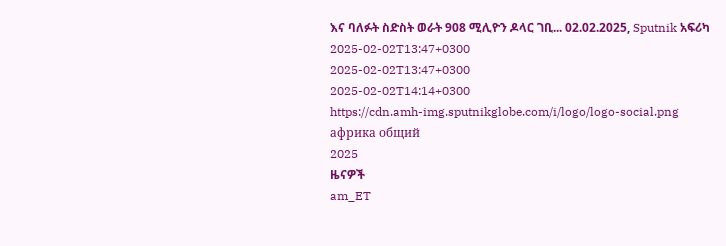እና ባለፉት ስድስት ወራት 908 ሚሊዮን ዶላር ገቢ... 02.02.2025, Sputnik አፍሪካ
2025-02-02T13:47+0300
2025-02-02T13:47+0300
2025-02-02T14:14+0300
https://cdn.amh-img.sputnikglobe.com/i/logo/logo-social.png
африка общий
2025
ዜናዎች
am_ET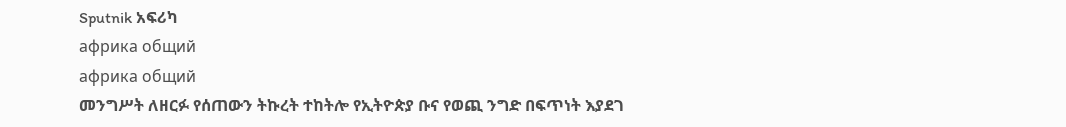Sputnik አፍሪካ
африка общий
африка общий
መንግሥት ለዘርፉ የሰጠውን ትኩረት ተከትሎ የኢትዮጵያ ቡና የወጪ ንግድ በፍጥነት እያደገ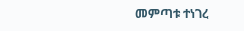መምጣቱ ተነገረ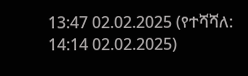13:47 02.02.2025 (የተሻሻለ: 14:14 02.02.2025)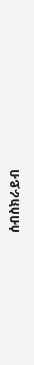ሰብስክራይብ